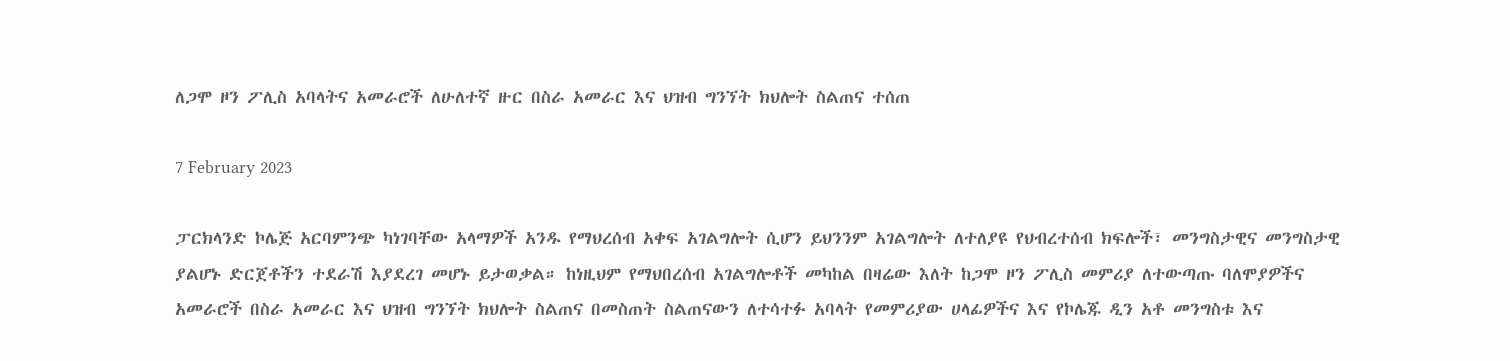ለጋሞ ዞን ፖሊስ አባላትና አመራሮች ለሁለተኛ ዙር በስራ አመራር እና ህዝብ ግንኘት ክህሎት ስልጠና ተሰጠ

7 February 2023

ፓርክላንድ ኮሌጅ አርባምንጭ ካነገባቸው አላማዎች አንዱ የማህረሰብ አቀፍ አገልግሎት ሲሆን ይህንንም አገልግሎት ለተለያዩ የህብረተሰብ ክፍሎች፣ መንግስታዊና መንግስታዊ ያልሆኑ ድርጀቶችን ተደራሽ እያደረገ መሆኑ ይታወቃል። ከነዚህም የማህበረሰብ አገልግሎቶች መካከል በዛሬው እለት ከጋሞ ዞን ፖሊስ መምሪያ ለተውጣጡ ባለሞያዎችና አመራሮች በስራ አመራር እና ህዝብ ግንኘት ክህሎት ስልጠና በመስጠት ስልጠናውን ለተሳተፉ አባላት የመምሪያው ሀላፊዎችና እና የኮሌጁ ዲን አቶ መንግስቱ እና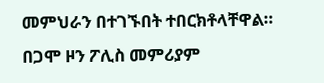መምህራን በተገኙበት ተበርክቶላቸዋል። በጋሞ ዞን ፖሊስ መምሪያም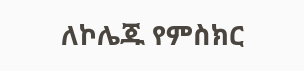ለኮሌጁ የምስክር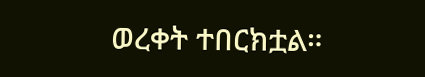ወረቀት ተበርክቷል።